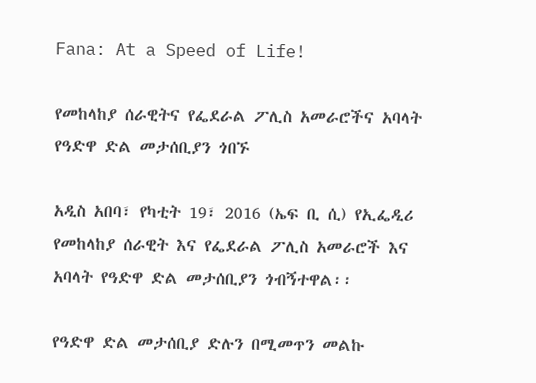Fana: At a Speed of Life!

የመከላከያ ሰራዊትና የፌደራል ፖሊስ አመራሮችና አባላት የዓድዋ ድል መታሰቢያን ጎበኙ

አዲስ አበባ፣ የካቲት 19፣ 2016 (ኤፍ ቢ ሲ) የኢፌዲሪ የመከላከያ ሰራዊት እና የፌደራል ፖሊስ አመራሮች እና አባላት የዓድዋ ድል መታሰቢያን ጎብኝተዋል፡፡

የዓድዋ ድል መታሰቢያ ድሉን በሚመጥን መልኩ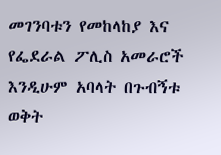መገንባቱን የመከላከያ እና የፌደራል ፖሊስ አመራሮች እንዲሁም አባላት በጉብኝቱ ወቅት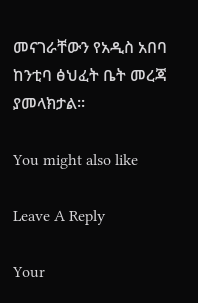መናገራቸውን የአዲስ አበባ ከንቲባ ፅህፈት ቤት መረጃ ያመላክታል፡፡

You might also like

Leave A Reply

Your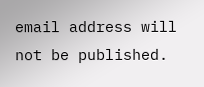email address will not be published.